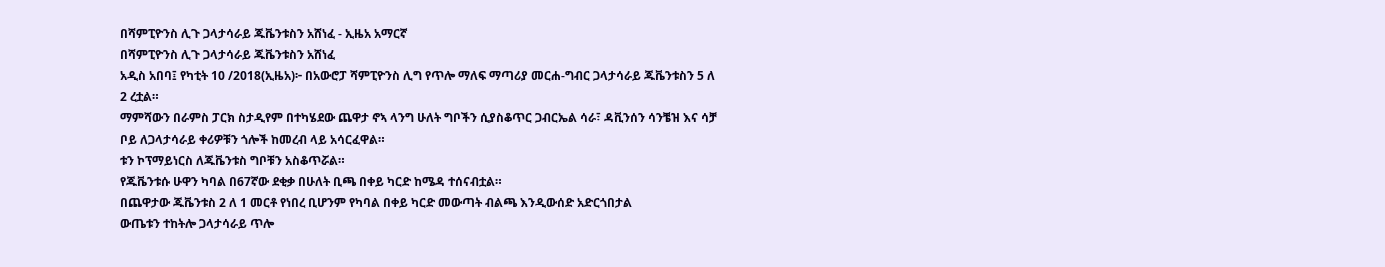በሻምፒዮንስ ሊጉ ጋላታሳራይ ጁቬንቱስን አሸነፈ - ኢዜአ አማርኛ
በሻምፒዮንስ ሊጉ ጋላታሳራይ ጁቬንቱስን አሸነፈ
አዲስ አበባ፤ የካቲት 10 /2018(ኢዜአ)፦ በአውሮፓ ሻምፒዮንስ ሊግ የጥሎ ማለፍ ማጣሪያ መርሐ-ግብር ጋላታሳራይ ጁቬንቱስን 5 ለ 2 ረቷል።
ማምሻውን በራምስ ፓርክ ስታዲየም በተካሄደው ጨዋታ ኖኣ ላንግ ሁለት ግቦችን ሲያስቆጥር ጋብርኤል ሳራ፣ ዳቪንሰን ሳንቼዝ እና ሳቻ ቦይ ለጋላታሳራይ ቀሪዎቹን ጎሎች ከመረብ ላይ አሳርፈዋል።
ቱን ኮፕማይነርስ ለጁቬንቱስ ግቦቹን አስቆጥሯል።
የጁቬንቱሱ ሁዋን ካባል በ67ኛው ደቂቃ በሁለት ቢጫ በቀይ ካርድ ከሜዳ ተሰናብቷል።
በጨዋታው ጁቬንቱስ 2 ለ 1 መርቶ የነበረ ቢሆንም የካባል በቀይ ካርድ መውጣት ብልጫ እንዲውሰድ አድርጎበታል
ውጤቱን ተከትሎ ጋላታሳራይ ጥሎ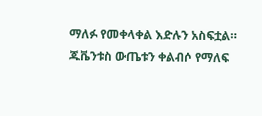ማለፉ የመቀላቀል እድሉን አስፍቷል።
ጁቬንቱስ ውጤቱን ቀልብሶ የማለፍ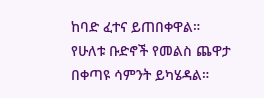ከባድ ፈተና ይጠበቀዋል።
የሁለቱ ቡድኖች የመልስ ጨዋታ በቀጣዩ ሳምንት ይካሄዳል።